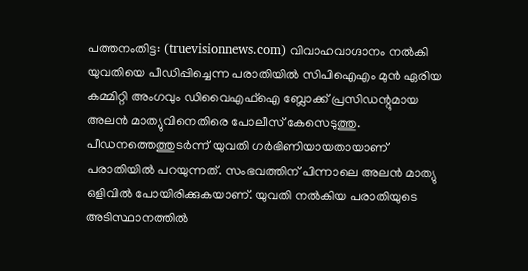പത്തനംതിട്ട: (truevisionnews.com) വിവാഹവാഗ്ദാനം നൽകി യുവതിയെ പീഡിപ്പിച്ചെന്ന പരാതിയിൽ സിപിഐഎം മുൻ ഏരിയ കമ്മിറ്റി അംഗവും ഡിവൈഎഫ്ഐ ബ്ലോക്ക് പ്രസിഡന്റുമായ അലൻ മാത്യുവിനെതിരെ പോലീസ് കേസെടുത്തു. പീഡനത്തെത്തുടർന്ന് യുവതി ഗർഭിണിയായതായാണ് പരാതിയിൽ പറയുന്നത്. സംഭവത്തിന് പിന്നാലെ അലൻ മാത്യു ഒളിവിൽ പോയിരിക്കുകയാണ്. യുവതി നൽകിയ പരാതിയുടെ അടിസ്ഥാനത്തിൽ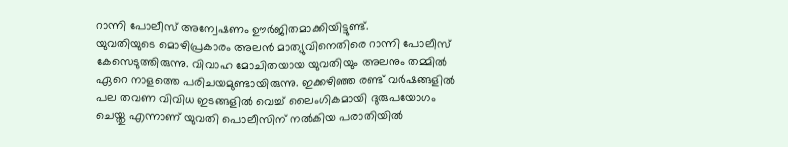റാന്നി പോലീസ് അന്വേഷണം ഊർജിതമാക്കിയിട്ടുണ്ട്.
യുവതിയുടെ മൊഴിപ്രകാരം അലൻ മാത്യുവിനെതിരെ റാന്നി പോലീസ് കേസെടുത്തിരുന്നു. വിവാഹ മോചിതയായ യുവതിയും അലനും തമ്മിൽ ഏറെ നാളത്തെ പരിചയമുണ്ടായിരുന്നു. ഇക്കഴിഞ്ഞ രണ്ട് വർഷങ്ങളിൽ പല തവണ വിവിധ ഇടങ്ങളിൽ വെച്ച് ലൈംഗികമായി ദുരുപയോഗം ചെയ്തു എന്നാണ് യുവതി പൊലീസിന് നൽകിയ പരാതിയിൽ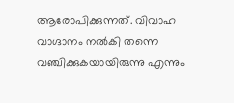ആരോപിക്കുന്നത്. വിവാഹ വാഗ്ദാനം നൽകി തന്നെ വഞ്ചിക്കുകയായിരുന്നു എന്നും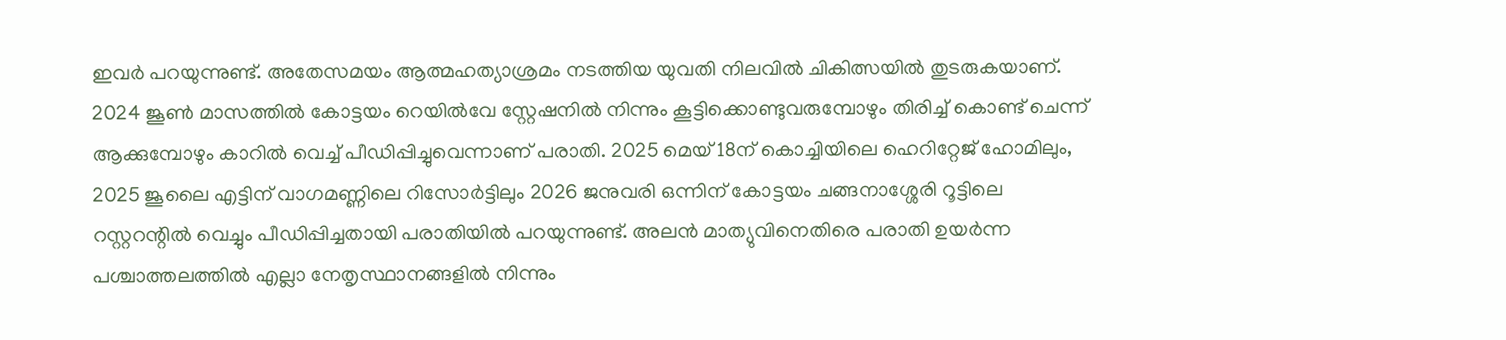ഇവർ പറയുന്നുണ്ട്. അതേസമയം ആത്മഹത്യാശ്രമം നടത്തിയ യുവതി നിലവിൽ ചികിത്സയിൽ തുടരുകയാണ്.
2024 ജൂൺ മാസത്തിൽ കോട്ടയം റെയിൽവേ സ്റ്റേഷനിൽ നിന്നും കൂട്ടിക്കൊണ്ടുവരുമ്പോഴും തിരിച്ച് കൊണ്ട് ചെന്ന് ആക്കുമ്പോഴും കാറിൽ വെച്ച് പീഡിപ്പിച്ചുവെന്നാണ് പരാതി. 2025 മെയ് 18ന് കൊച്ചിയിലെ ഹെറിറ്റേജ് ഹോമിലും, 2025 ജൂലൈ എട്ടിന് വാഗമണ്ണിലെ റിസോർട്ടിലും 2026 ജനുവരി ഒന്നിന് കോട്ടയം ചങ്ങനാശ്ശേരി റൂട്ടിലെ റസ്റ്ററന്റിൽ വെച്ചും പീഡിപ്പിച്ചതായി പരാതിയിൽ പറയുന്നുണ്ട്. അലൻ മാത്യുവിനെതിരെ പരാതി ഉയർന്ന പശ്ചാത്തലത്തിൽ എല്ലാ നേതൃസ്ഥാനങ്ങളിൽ നിന്നും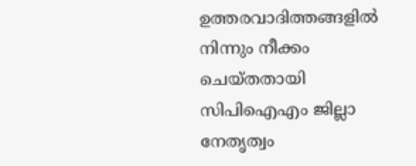ഉത്തരവാദിത്തങ്ങളിൽ നിന്നും നീക്കം ചെയ്തതായി സിപിഐഎം ജില്ലാ നേതൃത്വം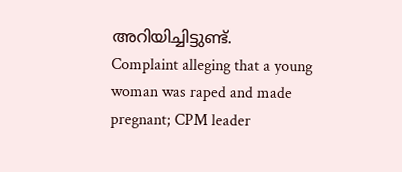അറിയിച്ചിട്ടുണ്ട്.
Complaint alleging that a young woman was raped and made pregnant; CPM leader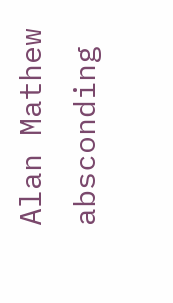Alan Mathew absconding